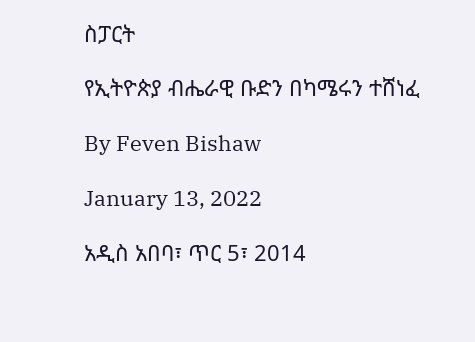ስፓርት

የኢትዮጵያ ብሔራዊ ቡድን በካሜሩን ተሸነፈ

By Feven Bishaw

January 13, 2022

አዲስ አበባ፣ ጥር 5፣ 2014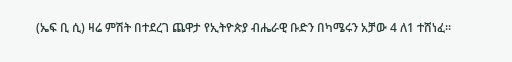(ኤፍ ቢ ሲ) ዛሬ ምሽት በተደረገ ጨዋታ የኢትዮጵያ ብሔራዊ ቡድን በካሜሩን አቻው 4 ለ1 ተሸነፈ፡፡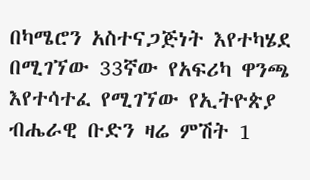በካሜሮን አስተናጋጅነት እየተካሄደ በሚገኘው 33ኛው የአፍሪካ ዋንጫ እየተሳተፈ የሚገኘው የኢትዮጵያ ብሔራዊ ቡድን ዛሬ ምሽት 1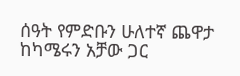ሰዓት የምድቡን ሁለተኛ ጨዋታ ከካሜሩን አቻው ጋር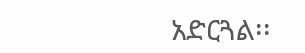አድርጓል፡፡